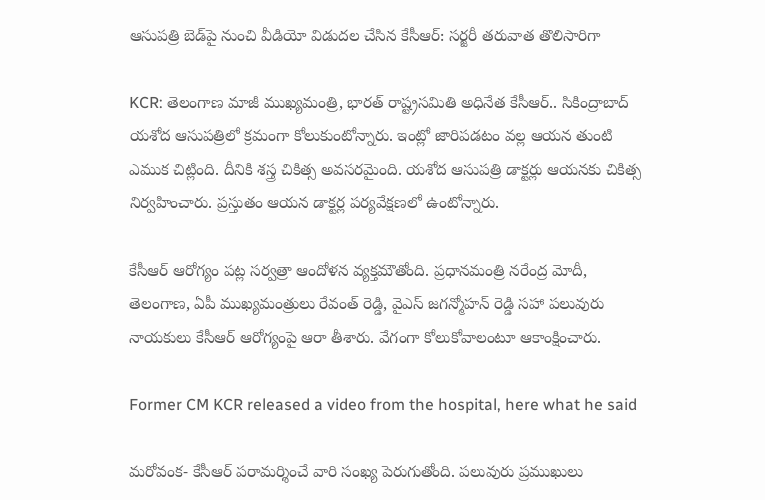ఆసుపత్రి బెడ్‌పై నుంచి వీడియో విడుదల చేసిన కేసీఆర్: సర్జరీ తరువాత తొలిసారిగా

KCR: తెలంగాణ మాజీ ముఖ్యమంత్రి, భారత్ రాష్ట్రసమితి అధినేత కేసీఆర్.. సికింద్రాబాద్ యశోద ఆసుపత్రిలో క్రమంగా కోలుకుంటోన్నారు. ఇంట్లో జారిపడటం వల్ల ఆయన తుంటి ఎముక చిట్లింది. దీనికి శస్త్ర చికిత్స అవసరమైంది. యశోద ఆసుపత్రి డాక్టర్లు ఆయనకు చికిత్స నిర్వహించారు. ప్రస్తుతం ఆయన డాక్టర్ల పర్యవేక్షణలో ఉంటోన్నారు.

కేసీఆర్ ఆరోగ్యం పట్ల సర్వత్రా ఆందోళన వ్యక్తమౌతోంది. ప్రధానమంత్రి నరేంద్ర మోదీ, తెలంగాణ, ఏపీ ముఖ్యమంత్రులు రేవంత్ రెడ్డి, వైఎస్ జగన్మోహన్ రెడ్డి సహా పలువురు నాయకులు కేసీఆర్ ఆరోగ్యంపై ఆరా తీశారు. వేగంగా కోలుకోవాలంటూ ఆకాంక్షించారు.

Former CM KCR released a video from the hospital, here what he said

మరోవంక- కేసీఆర్ పరామర్శించే వారి సంఖ్య పెరుగుతోంది. పలువురు ప్రముఖులు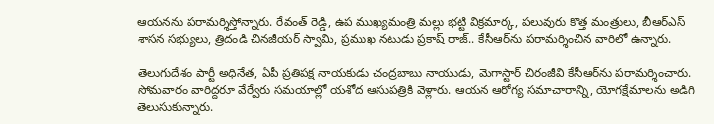ఆయనను పరామర్శిస్తోన్నారు. రేవంత్ రెడ్డి, ఉప ముఖ్యమంత్రి మల్లు భట్టి విక్రమార్క, పలువురు కొత్త మంత్రులు, బీఆర్ఎస్ శాసన సభ్యులు, త్రిదండి చినజీయర్ స్వామి, ప్రముఖ నటుడు ప్రకాష్ రాజ్.. కేసీఆర్‌ను పరామర్శించిన వారిలో ఉన్నారు.

తెలుగుదేశం పార్టీ అధినేత, ఏపీ ప్రతిపక్ష నాయకుడు చంద్రబాబు నాయుడు, మెగాస్టార్ చిరంజీవి కేసీఆర్‌ను పరామర్శించారు. సోమవారం వారిద్దరూ వేర్వేరు సమయాల్లో యశోద ఆసుపత్రికి వెళ్లారు. ఆయన ఆరోగ్య సమాచారాన్ని, యోగక్షేమాలను అడిగి తెలుసుకున్నారు.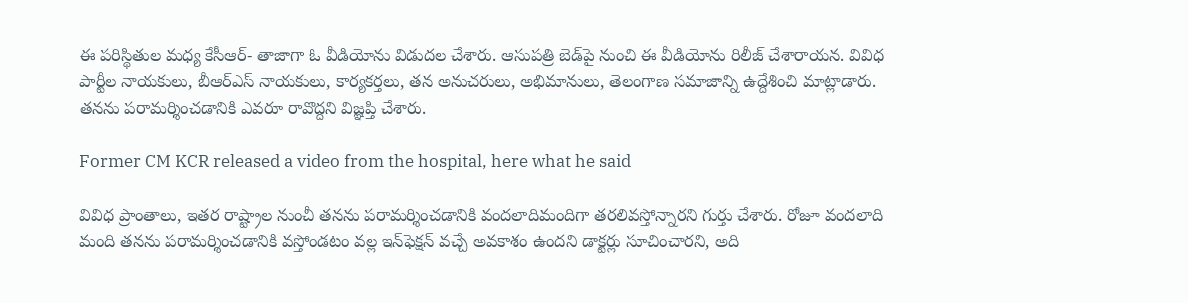ఈ పరిస్థితుల మధ్య కేసీఆర్- తాజాగా ఓ వీడియోను విడుదల చేశారు. ఆసుపత్రి బెడ్‌పై నుంచి ఈ వీడియోను రిలీజ్ చేశారాయన. వివిధ పార్టీల నాయకులు, బీఆర్ఎస్ నాయకులు, కార్యకర్తలు, తన అనుచరులు, అభిమానులు, తెలంగాణ సమాజాన్ని ఉద్దేశించి మాట్లాడారు. తనను పరామర్శించడానికి ఎవరూ రావొద్దని విజ్ఞప్తి చేశారు.

Former CM KCR released a video from the hospital, here what he said

వివిధ ప్రాంతాలు, ఇతర రాష్ట్రాల నుంచీ తనను పరామర్శించడానికి వందలాదిమందిగా తరలివస్తోన్నారని గుర్తు చేశారు. రోజూ వందలాది మంది తనను పరామర్శించడానికి వస్తోండటం వల్ల ఇన్‌ఫెక్షన్ వచ్చే అవకాశం ఉందని డాక్టర్లు సూచించారని, అది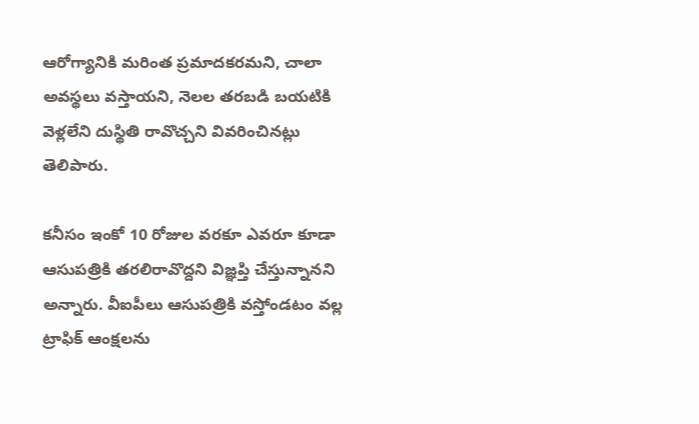ఆరోగ్యానికి మరింత ప్రమాదకరమని, చాలా అవస్థలు వస్తాయని, నెలల తరబడి బయటికి వెళ్లలేని దుస్థితి రావొచ్చని వివరించినట్లు తెలిపారు.

కనీసం ఇంకో 10 రోజుల వరకూ ఎవరూ కూడా ఆసుపత్రికి తరలిరావొద్దని విజ్ఞప్తి చేస్తున్నానని అన్నారు. వీఐపీలు ఆసుపత్రికి వస్తోండటం వల్ల ట్రాఫిక్ ఆంక్షలను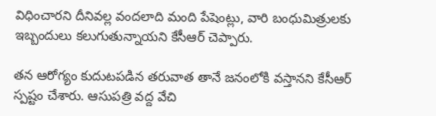విధించారని దీనివల్ల వందలాది మంది పేషెంట్లు, వారి బంధుమిత్రులకు ఇబ్బందులు కలుగుతున్నాయని కేసీఆర్ చెప్పారు.

తన ఆరోగ్యం కుదుటపడిన తరువాత తానే జనంలోకి వస్తానని కేసీఆర్ స్పష్టం చేశారు. ఆసుపత్రి వద్ద వేచి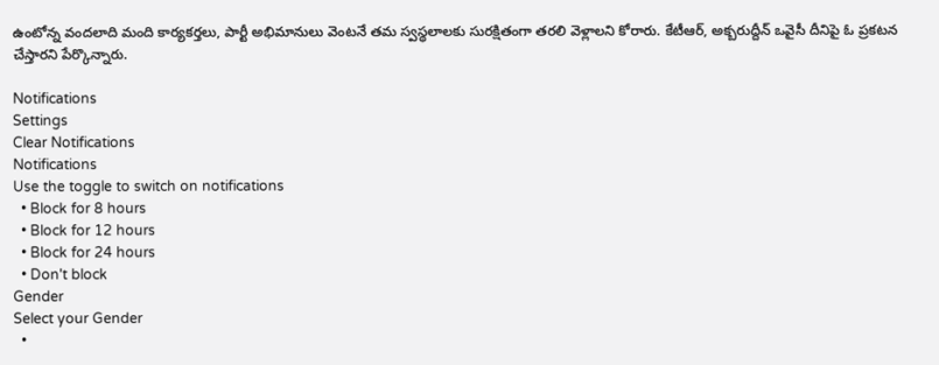ఉంటోన్న వందలాది మంది కార్యకర్తలు, పార్టీ అభిమానులు వెంటనే తమ స్వస్థలాలకు సురక్షితంగా తరలి వెళ్లాలని కోరారు. కేటీఆర్, అక్బరుద్దీన్ ఒవైసీ దీనిపై ఓ ప్రకటన చేస్తారని పేర్కొన్నారు.

Notifications
Settings
Clear Notifications
Notifications
Use the toggle to switch on notifications
  • Block for 8 hours
  • Block for 12 hours
  • Block for 24 hours
  • Don't block
Gender
Select your Gender
  •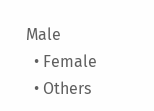Male
  • Female
  • Others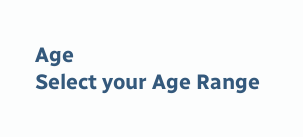Age
Select your Age Range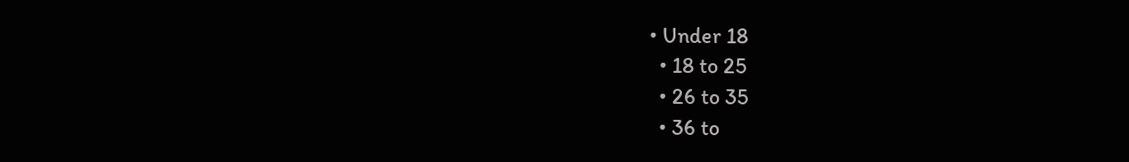• Under 18
  • 18 to 25
  • 26 to 35
  • 36 to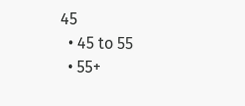45
  • 45 to 55
  • 55+